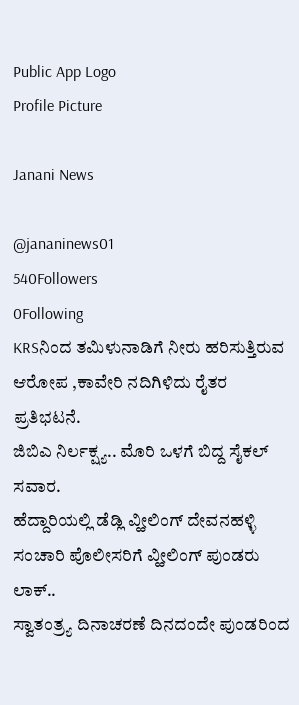Public App Logo
Profile Picture

Janani News

@jananinews01
540Followers
0Following
KRSನಿಂದ ತಮಿಳುನಾಡಿಗೆ ನೀರು ಹರಿಸುತ್ತಿರುವ ಆರೋಪ ,ಕಾವೇರಿ ನದಿಗಿಳಿದು ರೈತರ ಪ್ರತಿಭಟನೆ.
ಜಿಬಿಎ ನಿರ್ಲಕ್ಷ್ಯ.. ಮೊರಿ ಒಳಗೆ ಬಿದ್ದ ಸೈಕಲ್ ಸವಾರ.
ಹೆದ್ದಾರಿಯಲ್ಲಿ ಡೆಡ್ಲಿ ವ್ಹೀಲಿಂಗ್ ದೇವನಹಳ್ಳಿ ಸಂಚಾರಿ ಪೊಲೀಸರಿಗೆ ವ್ಹೀಲಿಂಗ್ ಪುಂಡರು ಲಾಕ್..
ಸ್ವಾತಂತ್ರ್ಯ ದಿನಾಚರಣೆ ದಿನದಂದೇ ಪುಂಡರಿಂದ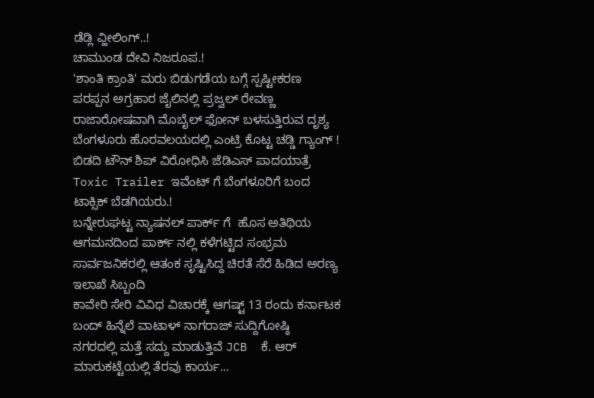ಡೆಡ್ಲಿ ವ್ಹೀಲಿಂಗ್..!
ಚಾಮುಂಡ ದೇವಿ ನಿಜರೂಪ.!
'ಶಾಂತಿ ಕ್ರಾಂತಿ' ಮರು ಬಿಡುಗಡೆಯ ಬಗ್ಗೆ ಸ್ಪಷ್ಟೀಕರಣ
ಪರಪ್ಪನ ಅಗ್ರಹಾರ ಜೈಲಿನಲ್ಲಿ ಪ್ರಜ್ವಲ್ ರೇವಣ್ಣ ರಾಜಾರೋಷವಾಗಿ ಮೊಬೈಲ್ ಫೋನ್ ಬಳಸುತ್ತಿರುವ ದೃಶ್ಯ
ಬೆಂಗಳೂರು ಹೊರವಲಯದಲ್ಲಿ ಎಂಟ್ರಿ ಕೊಟ್ಟ ಚಡ್ಡಿ ಗ್ಯಾಂಗ್ !
ಬಿಡದಿ ಟೌನ್ ಶಿಪ್ ವಿರೋಧಿಸಿ ಜೆಡಿಎಸ್ ಪಾದಯಾತ್ರೆ
Toxic Trailer ಇವೆಂಟ್ ಗೆ ಬೆಂಗಳೂರಿಗೆ ಬಂದ ಟಾಕ್ಸಿಕ್ ಬೆಡಗಿಯರು.!
ಬನ್ನೇರುಘಟ್ಟ ನ್ಯಾಷನಲ್ ಪಾರ್ಕ್ ಗೆ  ಹೊಸ ಅತಿಥಿಯ ಆಗಮನದಿಂದ ಪಾರ್ಕ್ ನಲ್ಲಿ ಕಳೆಗಟ್ಟಿದ ಸಂಭ್ರಮ
ಸಾರ್ವಜನಿಕರಲ್ಲಿ ಆತಂಕ ಸೃಷ್ಟಿಸಿದ್ದ ಚಿರತೆ ಸೆರೆ ಹಿಡಿದ ಅರಣ್ಯ ಇಲಾಖೆ ಸಿಬ್ಬಂದಿ
ಕಾವೇರಿ ಸೇರಿ ವಿವಿಧ ವಿಚಾರಕ್ಕೆ ಆಗಷ್ಟ್ 13 ರಂದು ಕರ್ನಾಟಕ ಬಂದ್ ಹಿನ್ನೆಲೆ ವಾಟಾಳ್ ನಾಗರಾಜ್ ಸುದ್ದಿಗೋಷ್ಠಿ
ನಗರದಲ್ಲಿ ಮತ್ತೆ ಸದ್ದು ಮಾಡುತ್ತಿವೆ JCB  ಕೆ. ಆರ್ ಮಾರುಕಟ್ಟೆಯಲ್ಲಿ ತೆರವು ಕಾರ್ಯ...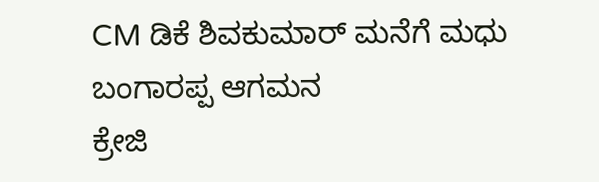CM ಡಿಕೆ ಶಿವಕುಮಾರ್ ಮನೆಗೆ ಮಧು ಬಂಗಾರಪ್ಪ ಆಗಮನ
ಕ್ರೇಜಿ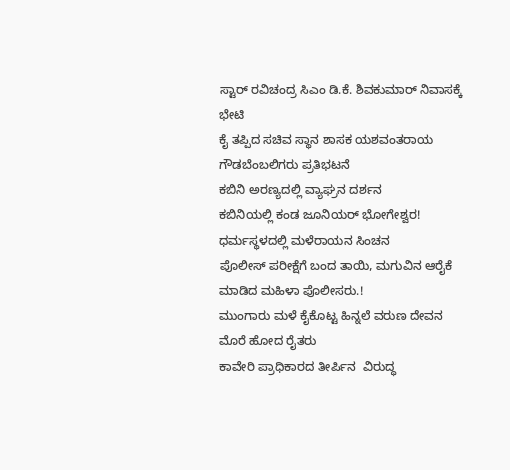ಸ್ಟಾರ್ ರವಿಚಂದ್ರ ಸಿಎಂ ಡಿ.ಕೆ. ಶಿವಕುಮಾರ್ ನಿವಾಸಕ್ಕೆ ಭೇಟಿ
ಕೈ ತಪ್ಪಿದ ಸಚಿವ ಸ್ಥಾನ ಶಾಸಕ ಯಶವಂತರಾಯ ಗೌಡಬೆಂಬಲಿಗರು ಪ್ರತಿಭಟನೆ
ಕಬಿನಿ ಅರಣ್ಯದಲ್ಲಿ ವ್ಯಾಘ್ರನ ದರ್ಶನ
ಕಬಿನಿಯಲ್ಲಿ ಕಂಡ ಜೂನಿಯರ್ ಭೋಗೇಶ್ವರ!
ಧರ್ಮಸ್ಥಳದಲ್ಲಿ ಮಳೆರಾಯನ ಸಿಂಚನ
ಪೊಲೀಸ್ ಪರೀಕ್ಷೆಗೆ ಬಂದ ತಾಯಿ, ಮಗುವಿನ ಆರೈಕೆ ಮಾಡಿದ ಮಹಿಳಾ ಪೊಲೀಸರು.!
ಮುಂಗಾರು ಮಳೆ ಕೈಕೊಟ್ಟ ಹಿನ್ನಲೆ ವರುಣ ದೇವನ ಮೊರೆ ಹೋದ ರೈತರು
ಕಾವೇರಿ ಪ್ರಾಧಿಕಾರದ ತೀರ್ಪಿನ  ವಿರುದ್ಧ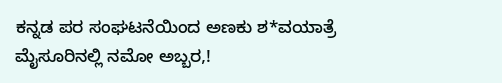ಕನ್ನಡ ಪರ ಸಂಘಟನೆಯಿಂದ ಅಣಕು ಶ*ವಯಾತ್ರೆ
ಮೈಸೂರಿನಲ್ಲಿ ನಮೋ ಅಬ್ಬರ,!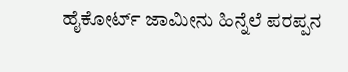ಹೈಕೋರ್ಟ್ ಜಾಮೀನು ಹಿನ್ನೆಲೆ ಪರಪ್ಪನ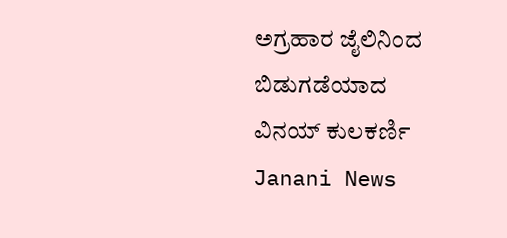ಅಗ್ರಹಾರ ಜೈಲಿನಿಂದ ಬಿಡುಗಡೆಯಾದ ವಿನಯ್ ಕುಲಕರ್ಣಿ
Janani News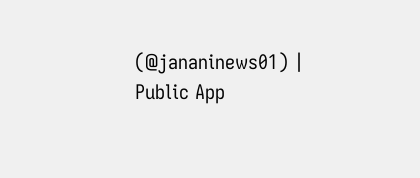(@jananinews01) | Public App